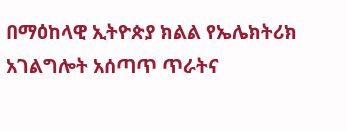በማዕከላዊ ኢትዮጵያ ክልል የኤሌክትሪክ አገልግሎት አሰጣጥ ጥራትና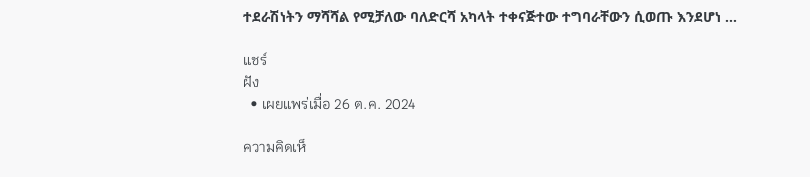ተደራሽነትን ማሻሻል የሚቻለው ባለድርሻ አካላት ተቀናጅተው ተግባራቸውን ሲወጡ እንደሆነ ...

แชร์
ฝัง
  • เผยแพร่เมื่อ 26 ต.ค. 2024

ความคิดเห็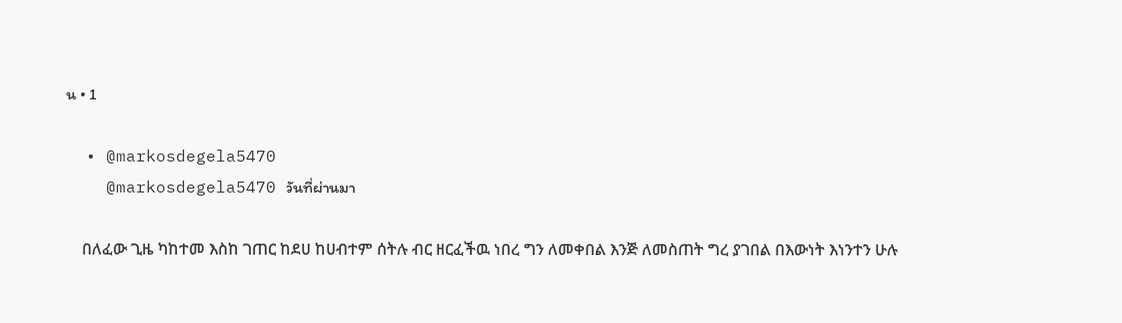น • 1

  • @markosdegela5470
    @markosdegela5470 วันที่ผ่านมา

    በለፈው ጊዜ ካከተመ እስከ ገጠር ከደሀ ከሀብተም ሰትሉ ብር ዘርፈችዉ ነበረ ግን ለመቀበል እንጅ ለመስጠት ግረ ያገበል በእውነት እነንተን ሁሉ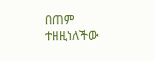በጠም ተዘዚነለችው